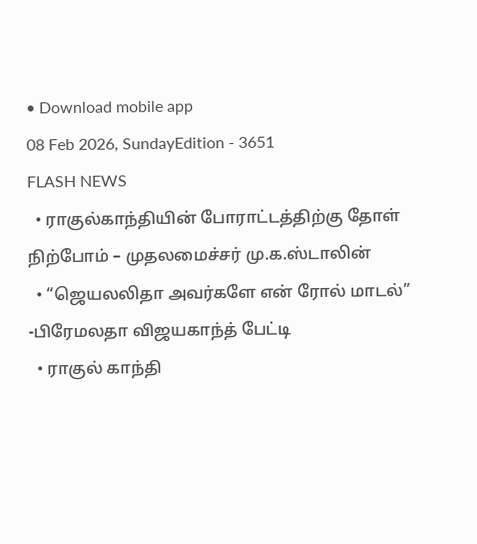• Download mobile app
08 Feb 2026, SundayEdition - 3651
FLASH NEWS
  • ராகுல்காந்தியின் போராட்டத்திற்கு தோள் நிற்போம் – முதலமைச்சர் மு.க.ஸ்டாலின்
  • “ஜெயலலிதா அவர்களே என் ரோல் மாடல்” -பிரேமலதா விஜயகாந்த் பேட்டி
  • ராகுல் காந்தி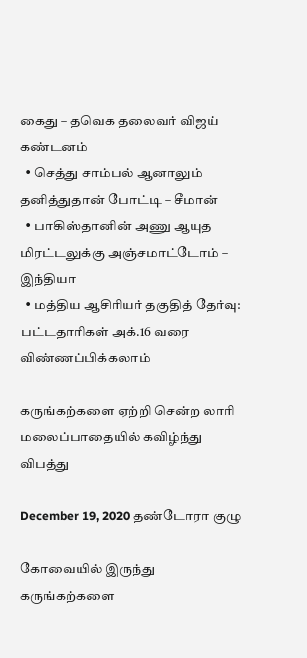கைது – தவெக தலைவர் விஜய் கண்டனம்
  • செத்து சாம்பல் ஆனாலும் தனித்துதான் போட்டி – சீமான்
  • பாகிஸ்தானின் அணு ஆயுத மிரட்டலுக்கு அஞ்சமாட்டோம் – இந்தியா
  • மத்திய ஆசிரியர் தகுதித் தேர்வு: பட்டதாரிகள் அக்.16 வரை விண்ணப்பிக்கலாம்

கருங்கற்களை ஏற்றி சென்ற லாரி மலைப்பாதையில் கவிழ்ந்து விபத்து

December 19, 2020 தண்டோரா குழு

கோவையில் இருந்து கருங்கற்களை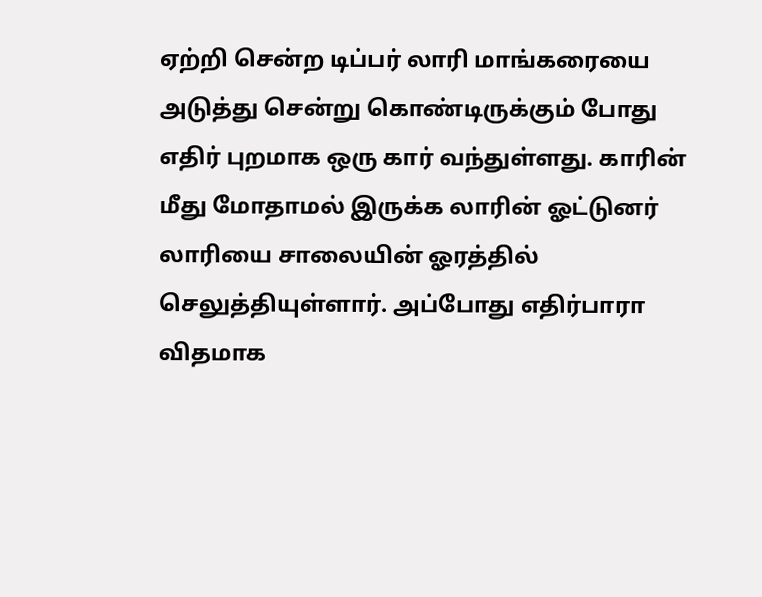ஏற்றி சென்ற டிப்பர் லாரி மாங்கரையை அடுத்து சென்று கொண்டிருக்கும் போது எதிர் புறமாக ஒரு கார் வந்துள்ளது. காரின் மீது மோதாமல் இருக்க லாரின் ஓட்டுனர் லாரியை சாலையின் ஓரத்தில் செலுத்தியுள்ளார். அப்போது எதிர்பாரா விதமாக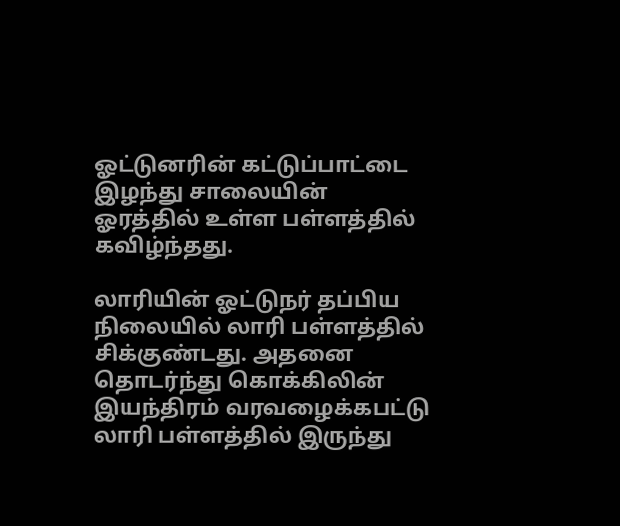ஓட்டுனரின் கட்டுப்பாட்டை இழந்து சாலையின் ஓரத்தில் உள்ள பள்ளத்தில் கவிழ்ந்தது.

லாரியின் ஓட்டுநர் தப்பிய நிலையில் லாரி பள்ளத்தில் சிக்குண்டது. அதனை தொடர்ந்து கொக்கிலின் இயந்திரம் வரவழைக்கபட்டு லாரி பள்ளத்தில் இருந்து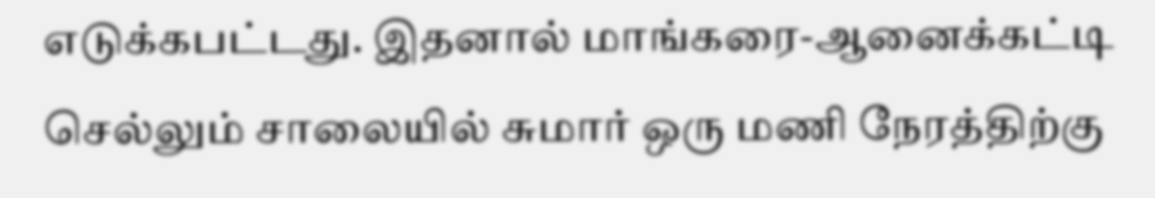எடுக்கபட்டது. இதனால் மாங்கரை-ஆனைக்கட்டி செல்லும் சாலையில் சுமார் ஒரு மணி நேரத்திற்கு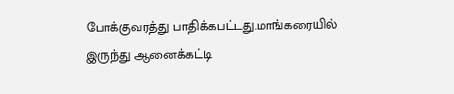போக்குவரத்து பாதிக்கபட்டது.மாங்கரையில் இருந்து ஆனைக்கட்டி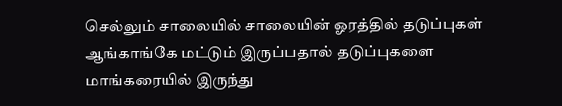செல்லும் சாலையில் சாலையின் ஓரத்தில் தடுப்புகள் ஆங்காங்கே மட்டும் இருப்பதால் தடுப்புகளை மாங்கரையில் இருந்து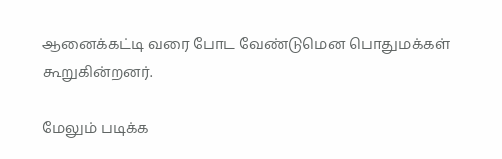ஆனைக்கட்டி வரை போட வேண்டுமென பொதுமக்கள் கூறுகின்றனர்.

மேலும் படிக்க